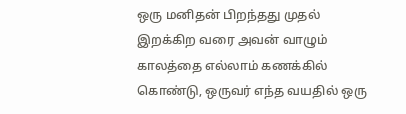ஒரு மனிதன் பிறந்தது முதல் இறக்கிற வரை அவன் வாழும் காலத்தை எல்லாம் கணக்கில் கொண்டு, ஒருவர் எந்த வயதில் ஒரு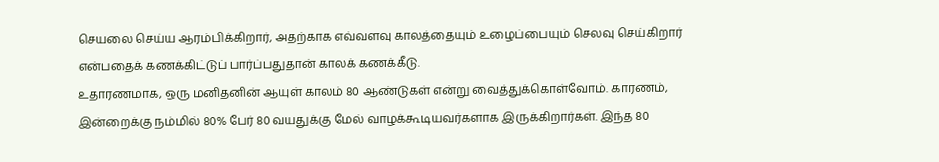செயலை செய்ய ஆரம்பிக்கிறார், அதற்காக எவ்வளவு காலத்தையும் உழைப்பையும் செலவு செய்கிறார் என்பதைக் கணக்கிட்டுப் பார்ப்பதுதான் காலக் கணக்கீடு.
உதாரணமாக, ஒரு மனிதனின் ஆயுள் காலம் 80 ஆண்டுகள் என்று வைத்துக்கொள்வோம். காரணம், இன்றைக்கு நம்மில் 80% பேர் 80 வயதுக்கு மேல் வாழக்கூடியவர்களாக இருக்கிறார்கள். இந்த 80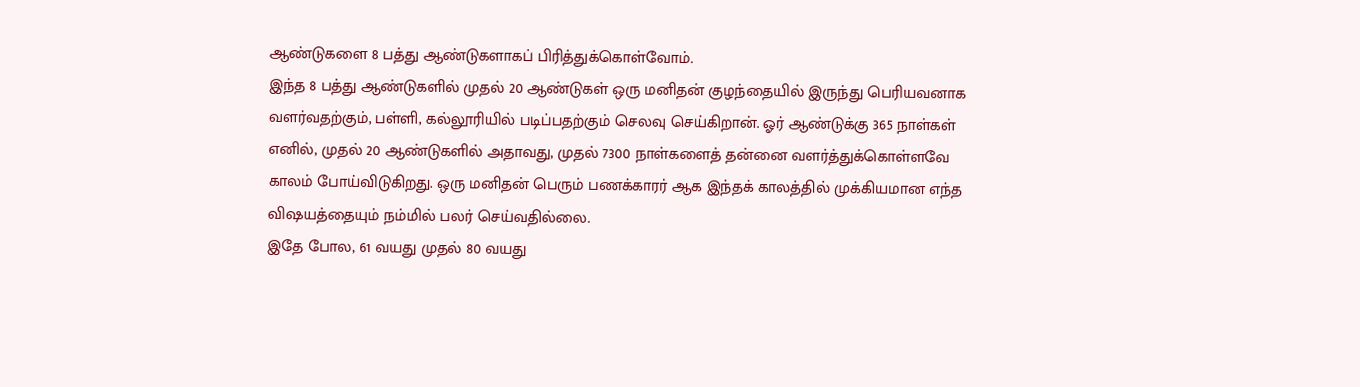ஆண்டுகளை 8 பத்து ஆண்டுகளாகப் பிரித்துக்கொள்வோம்.
இந்த 8 பத்து ஆண்டுகளில் முதல் 20 ஆண்டுகள் ஒரு மனிதன் குழந்தையில் இருந்து பெரியவனாக வளர்வதற்கும், பள்ளி, கல்லூரியில் படிப்பதற்கும் செலவு செய்கிறான். ஓர் ஆண்டுக்கு 365 நாள்கள் எனில், முதல் 20 ஆண்டுகளில் அதாவது, முதல் 7300 நாள்களைத் தன்னை வளர்த்துக்கொள்ளவே காலம் போய்விடுகிறது. ஒரு மனிதன் பெரும் பணக்காரர் ஆக இந்தக் காலத்தில் முக்கியமான எந்த விஷயத்தையும் நம்மில் பலர் செய்வதில்லை.
இதே போல, 61 வயது முதல் 80 வயது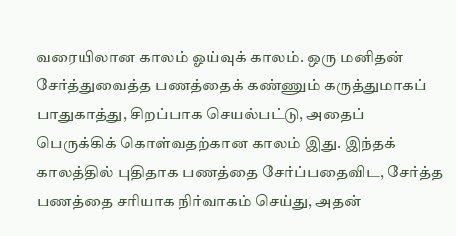வரையிலான காலம் ஓய்வுக் காலம். ஒரு மனிதன் சேர்த்துவைத்த பணத்தைக் கண்ணும் கருத்துமாகப் பாதுகாத்து, சிறப்பாக செயல்பட்டு, அதைப் பெருக்கிக் கொள்வதற்கான காலம் இது. இந்தக் காலத்தில் புதிதாக பணத்தை சேர்ப்பதைவிட, சேர்த்த பணத்தை சரியாக நிர்வாகம் செய்து, அதன்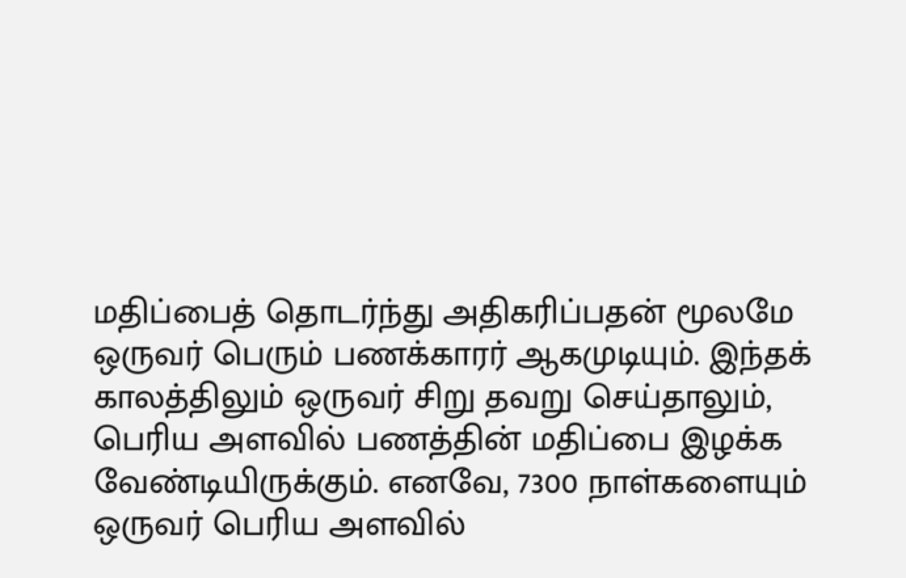மதிப்பைத் தொடர்ந்து அதிகரிப்பதன் மூலமே ஒருவர் பெரும் பணக்காரர் ஆகமுடியும். இந்தக் காலத்திலும் ஒருவர் சிறு தவறு செய்தாலும், பெரிய அளவில் பணத்தின் மதிப்பை இழக்க வேண்டியிருக்கும். எனவே, 7300 நாள்களையும் ஒருவர் பெரிய அளவில்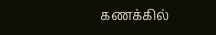கணக்கில்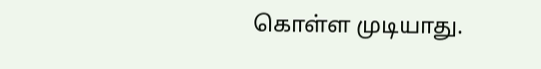கொள்ள முடியாது.